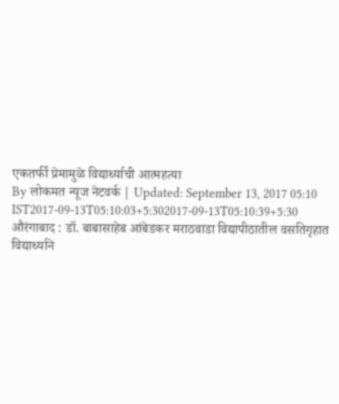एकतर्फी प्रेमामुळे विद्यार्थ्याची आत्महत्या
By लोकमत न्यूज नेटवर्क | Updated: September 13, 2017 05:10 IST2017-09-13T05:10:03+5:302017-09-13T05:10:39+5:30
औरंगाबाद : डॉ. बाबासाहेब आंबेडकर मराठवाडा विद्यापीठातील वसतिगृहात विद्यार्थ्याने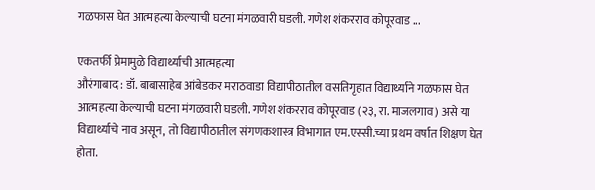गळफास घेत आत्महत्या केल्याची घटना मंगळवारी घडली. गणेश शंकरराव कोपूरवाड ...

एकतर्फी प्रेमामुळे विद्यार्थ्याची आत्महत्या
औरंगाबाद : डॉ. बाबासाहेब आंबेडकर मराठवाडा विद्यापीठातील वसतिगृहात विद्यार्थ्याने गळफास घेत आत्महत्या केल्याची घटना मंगळवारी घडली. गणेश शंकरराव कोपूरवाड (२३, रा. माजलगाव) असे या विद्यार्थ्याचे नाव असून, तो विद्यापीठातील संगणकशास्त्र विभागात एम.एस्सी.च्या प्रथम वर्षात शिक्षण घेत होता.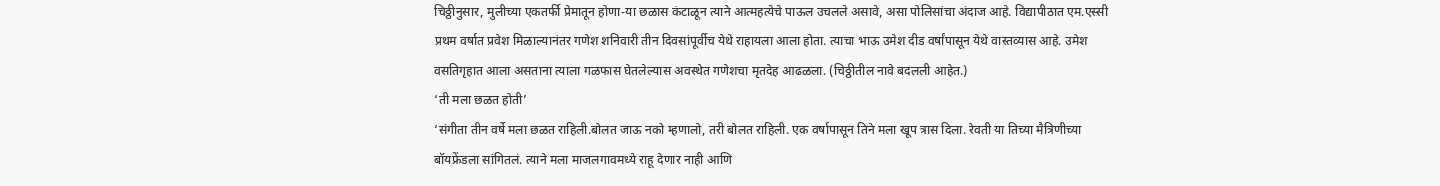चिठ्ठीनुसार, मुलीच्या एकतर्फी प्रेमातून होणा-या छळास कंटाळून त्याने आत्महत्येचे पाऊल उचलले असावे, असा पोलिसांचा अंदाज आहे. विद्यापीठात एम.एस्सी प्रथम वर्षात प्रवेश मिळाल्यानंतर गणेश शनिवारी तीन दिवसांपूर्वीच येथे राहायला आला होता. त्याचा भाऊ उमेश दीड वर्षांपासून येथे वास्तव्यास आहे. उमेश वसतिगृहात आला असताना त्याला गळफास घेतलेल्यास अवस्थेत गणेशचा मृतदेह आढळला. (चिठ्ठीतील नावे बदलली आहेत.)
‘ती मला छळत होती’
‘संगीता तीन वर्षे मला छळत राहिली.बोलत जाऊ नको म्हणालो, तरी बोलत राहिली. एक वर्षापासून तिने मला खूप त्रास दिला. रेवती या तिच्या मैत्रिणीच्या बॉयफ्रेंडला सांगितलं. त्याने मला माजलगावमध्ये राहू देणार नाही आणि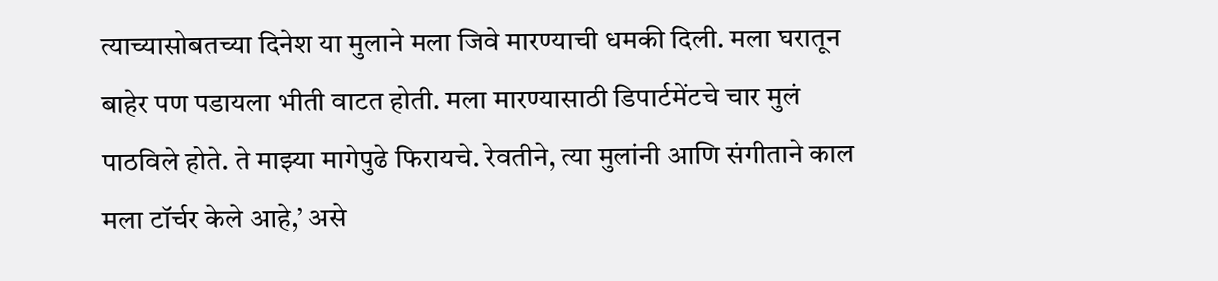त्याच्यासोबतच्या दिनेश या मुलाने मला जिवे मारण्याची धमकी दिली. मला घरातून बाहेर पण पडायला भीती वाटत होती. मला मारण्यासाठी डिपार्टमेंटचे चार मुलं पाठविले होते. ते माझ्या मागेपुढे फिरायचे. रेवतीने, त्या मुलांनी आणि संगीताने काल मला टॉर्चर केले आहे,’ असे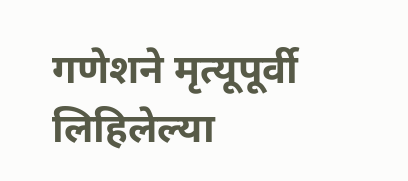गणेशने मृत्यूपूर्वी लिहिलेल्या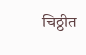चिठ्ठीत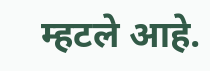म्हटले आहे.